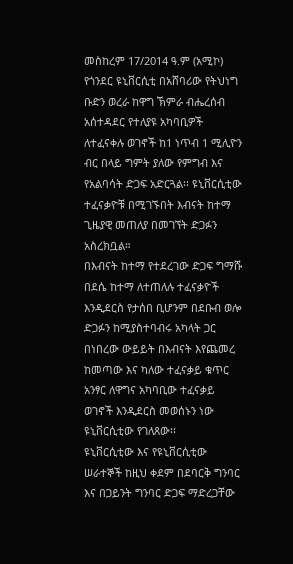መስከረም 17/2014 ዓ.ም (አሚኮ) የጎንደር ዩኒቨርሲቲ በአሸባሪው የትህነግ ቡድን ወረራ ከዋግ ኽምራ ብሔረሰብ አሰተዳደር የተለያዩ አካባቢዎች ለተፈናቀሉ ወገኖች ከ1 ነጥብ 1 ሚሊዮን ብር በላይ ግምት ያለው የምግብ እና የአልባሳት ድጋፍ አድርጓል፡፡ ዩኒቨርሲቲው ተፈናቃዮቹ በሚገኙበት እብናት ከተማ ጊዜያዊ መጠለያ በመገኘት ድጋፉን አስረክቧል።
በእብናት ከተማ የተደረገው ድጋፍ ግማሹ በደሴ ከተማ ለተጠለሉ ተፈናቃዮች እንዲደርስ የታሰበ ቢሆንም በደቡብ ወሎ ድጋፉን ከሚያስተባብሩ አካላት ጋር በነበረው ውይይት በእብናት እየጨመረ ከመጣው እና ካለው ተፈናቃይ ቁጥር አንፃር ለዋግና አካባቢው ተፈናቃይ ወገኖች እንዲደርስ መወሰኑን ነው ዩኒቨርሲቲው የገለጸው፡፡
ዩኒቨርሲቲው እና የዩኒቨርሲቲው ሠራተኞች ከዚህ ቀደም በደባርቅ ግንባር እና በጋይንት ግንባር ድጋፍ ማድረጋቸው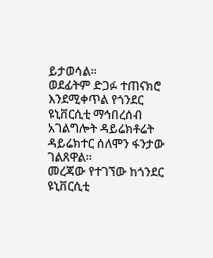ይታወሳል፡፡
ወደፊትም ድጋፉ ተጠናክሮ እንደሚቀጥል የጎንደር ዩኒቨርሲቲ ማኅበረሰብ አገልግሎት ዳይሬክቶሬት ዳይሬክተር ሰለሞን ፋንታው ገልጸዋል።
መረጃው የተገኘው ከጎንደር ዩኒቨርሲቲ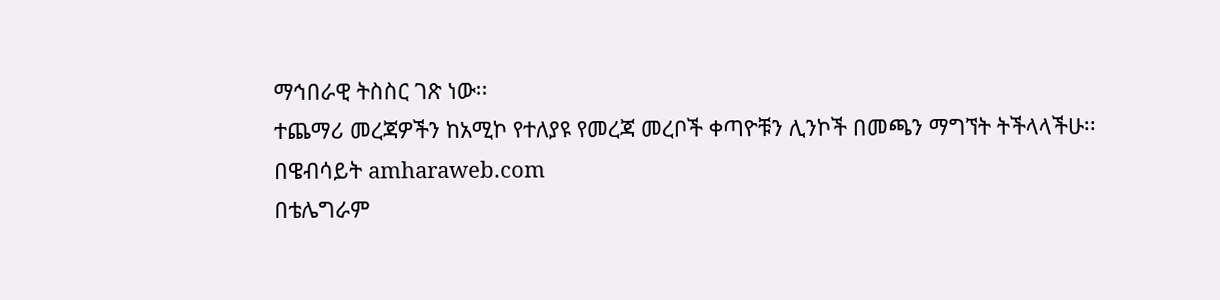ማኅበራዊ ትስስር ገጽ ነው፡፡
ተጨማሪ መረጃዎችን ከአሚኮ የተለያዩ የመረጃ መረቦች ቀጣዮቹን ሊንኮች በመጫን ማግኘት ትችላላችሁ፡፡
በዌብሳይት amharaweb.com
በቴሌግራም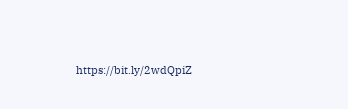https://bit.ly/2wdQpiZ